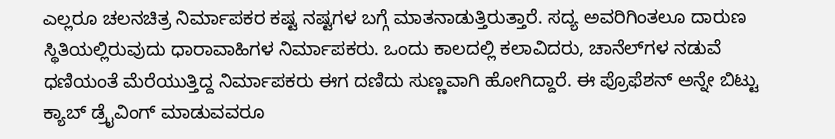ಎಲ್ಲರೂ ಚಲನಚಿತ್ರ ನಿರ್ಮಾಪಕರ ಕಷ್ಟ ನಷ್ಟಗಳ ಬಗ್ಗೆ ಮಾತನಾಡುತ್ತಿರುತ್ತಾರೆ. ಸದ್ಯ ಅವರಿಗಿಂತಲೂ ದಾರುಣ ಸ್ಥಿತಿಯಲ್ಲಿರುವುದು ಧಾರಾವಾಹಿಗಳ ನಿರ್ಮಾಪಕರು. ಒಂದು ಕಾಲದಲ್ಲಿ ಕಲಾವಿದರು, ಚಾನೆಲ್‌ಗಳ ನಡುವೆ ಧಣಿಯಂತೆ ಮೆರೆಯುತ್ತಿದ್ದ ನಿರ್ಮಾಪಕರು ಈಗ ದಣಿದು ಸುಣ್ಣವಾಗಿ ಹೋಗಿದ್ದಾರೆ. ಈ ಪ್ರೊಫೆಶನ್‌ ಅನ್ನೇ ಬಿಟ್ಟು ಕ್ಯಾಬ್‌ ಡ್ರೈವಿಂಗ್‌ ಮಾಡುವವರೂ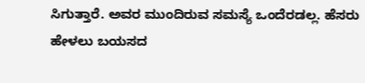ಸಿಗುತ್ತಾರೆ. ಅವರ ಮುಂದಿರುವ ಸಮಸ್ಯೆ ಒಂದೆರಡಲ್ಲ. ಹೆಸರು ಹೇಳಲು ಬಯಸದ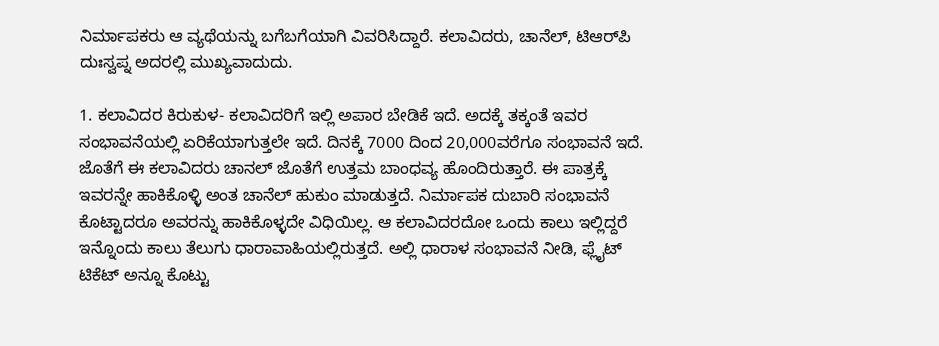ನಿರ್ಮಾಪಕರು ಆ ವ್ಯಥೆಯನ್ನು ಬಗೆಬಗೆಯಾಗಿ ವಿವರಿಸಿದ್ದಾರೆ. ಕಲಾವಿದರು, ಚಾನೆಲ್‌, ಟಿಆರ್‌ಪಿ ದುಃಸ್ವಪ್ನ ಅದರಲ್ಲಿ ಮುಖ್ಯವಾದುದು.

1. ಕಲಾವಿದರ ಕಿರುಕುಳ- ಕಲಾವಿದರಿಗೆ ಇಲ್ಲಿ ಅಪಾರ ಬೇಡಿಕೆ ಇದೆ. ಅದಕ್ಕೆ ತಕ್ಕಂತೆ ಇವರ ಸಂಭಾವನೆಯಲ್ಲಿ ಏರಿಕೆಯಾಗುತ್ತಲೇ ಇದೆ. ದಿನಕ್ಕೆ 7000 ದಿಂದ 20,000ವರೆಗೂ ಸಂಭಾವನೆ ಇದೆ. ಜೊತೆಗೆ ಈ ಕಲಾವಿದರು ಚಾನಲ್‌ ಜೊತೆಗೆ ಉತ್ತಮ ಬಾಂಧವ್ಯ ಹೊಂದಿರುತ್ತಾರೆ. ಈ ಪಾತ್ರಕ್ಕೆ ಇವರನ್ನೇ ಹಾಕಿಕೊಳ್ಳಿ ಅಂತ ಚಾನೆಲ್‌ ಹುಕುಂ ಮಾಡುತ್ತದೆ. ನಿರ್ಮಾಪಕ ದುಬಾರಿ ಸಂಭಾವನೆ ಕೊಟ್ಟಾದರೂ ಅವರನ್ನು ಹಾಕಿಕೊಳ್ಳದೇ ವಿಧಿಯಿಲ್ಲ. ಆ ಕಲಾವಿದರದೋ ಒಂದು ಕಾಲು ಇಲ್ಲಿದ್ದರೆ ಇನ್ನೊಂದು ಕಾಲು ತೆಲುಗು ಧಾರಾವಾಹಿಯಲ್ಲಿರುತ್ತದೆ. ಅಲ್ಲಿ ಧಾರಾಳ ಸಂಭಾವನೆ ನೀಡಿ, ಫ್ಲೈಟ್‌ ಟಿಕೆಟ್‌ ಅನ್ನೂ ಕೊಟ್ಟು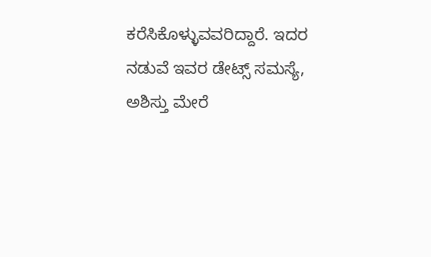ಕರೆಸಿಕೊಳ್ಳುವವರಿದ್ದಾರೆ. ಇದರ ನಡುವೆ ಇವರ ಡೇಟ್ಸ್‌ ಸಮಸ್ಯೆ, ಅಶಿಸ್ತು ಮೇರೆ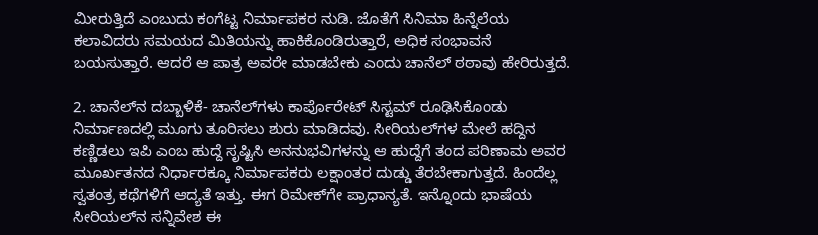ಮೀರುತ್ತಿದೆ ಎಂಬುದು ಕಂಗೆಟ್ಟ ನಿರ್ಮಾಪಕರ ನುಡಿ. ಜೊತೆಗೆ ಸಿನಿಮಾ ಹಿನ್ನೆಲೆಯ ಕಲಾವಿದರು ಸಮಯದ ಮಿತಿಯನ್ನು ಹಾಕಿಕೊಂಡಿರುತ್ತಾರೆ, ಅಧಿಕ ಸಂಭಾವನೆ ಬಯಸುತ್ತಾರೆ. ಆದರೆ ಆ ಪಾತ್ರ ಅವರೇ ಮಾಡಬೇಕು ಎಂದು ಚಾನೆಲ್‌ ಠಠಾವು ಹೇರಿರುತ್ತದೆ.

2. ಚಾನೆಲ್‌ನ ದಬ್ಬಾಳಿಕೆ- ಚಾನೆಲ್‌ಗಳು ಕಾರ್ಪೊರೇಟ್‌ ಸಿಸ್ಟಮ್‌ ರೂಢಿಸಿಕೊಂಡು ನಿರ್ಮಾಣದಲ್ಲಿ ಮೂಗು ತೂರಿಸಲು ಶುರು ಮಾಡಿದವು. ಸೀರಿಯಲ್‌ಗಳ ಮೇಲೆ ಹದ್ದಿನ ಕಣ್ಣಿಡಲು ಇಪಿ ಎಂಬ ಹುದ್ದೆ ಸೃಷ್ಟಿಸಿ ಅನನುಭವಿಗಳನ್ನು ಆ ಹುದ್ದೆಗೆ ತಂದ ಪರಿಣಾಮ ಅವರ ಮೂರ್ಖತನದ ನಿರ್ಧಾರಕ್ಕೂ ನಿರ್ಮಾಪಕರು ಲಕ್ಷಾಂತರ ದುಡ್ಡು ತೆರಬೇಕಾಗುತ್ತದೆ. ಹಿಂದೆಲ್ಲ ಸ್ವತಂತ್ರ ಕಥೆಗಳಿಗೆ ಆದ್ಯತೆ ಇತ್ತು. ಈಗ ರಿಮೇಕ್‌ಗೇ ಪ್ರಾಧಾನ್ಯತೆ. ಇನ್ನೊಂದು ಭಾಷೆಯ ಸೀರಿಯಲ್‌ನ ಸನ್ನಿವೇಶ ಈ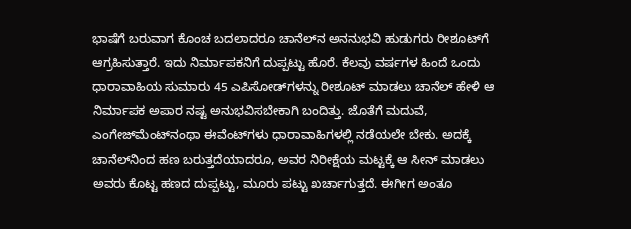ಭಾಷೆಗೆ ಬರುವಾಗ ಕೊಂಚ ಬದಲಾದರೂ ಚಾನೆಲ್‌ನ ಅನನುಭವಿ ಹುಡುಗರು ರೀಶೂಟ್‌ಗೆ ಆಗ್ರಹಿಸುತ್ತಾರೆ. ಇದು ನಿರ್ಮಾಪಕನಿಗೆ ದುಪ್ಪಟ್ಟು ಹೊರೆ. ಕೆಲವು ವರ್ಷಗಳ ಹಿಂದೆ ಒಂದು ಧಾರಾವಾಹಿಯ ಸುಮಾರು 45 ಎಪಿಸೋಡ್‌ಗಳನ್ನು ರೀಶೂಟ್‌ ಮಾಡಲು ಚಾನೆಲ್‌ ಹೇಳಿ ಆ ನಿರ್ಮಾಪಕ ಅಪಾರ ನಷ್ಟ ಅನುಭವಿಸಬೇಕಾಗಿ ಬಂದಿತ್ತು. ಜೊತೆಗೆ ಮದುವೆ, ಎಂಗೇಜ್‌ಮೆಂಟ್‌ನಂಥಾ ಈವೆಂಟ್‌ಗಳು ಧಾರಾವಾಹಿಗಳಲ್ಲಿ ನಡೆಯಲೇ ಬೇಕು. ಅದಕ್ಕೆ ಚಾನೆಲ್‌ನಿಂದ ಹಣ ಬರುತ್ತದೆಯಾದರೂ, ಅವರ ನಿರೀಕ್ಷೆಯ ಮಟ್ಟಕ್ಕೆ ಆ ಸೀನ್‌ ಮಾಡಲು ಅವರು ಕೊಟ್ಟ ಹಣದ ದುಪ್ಪಟ್ಟು, ಮೂರು ಪಟ್ಟು ಖರ್ಚಾಗುತ್ತದೆ. ಈಗೀಗ ಅಂತೂ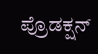ಪ್ರೊಡಕ್ಷನ್‌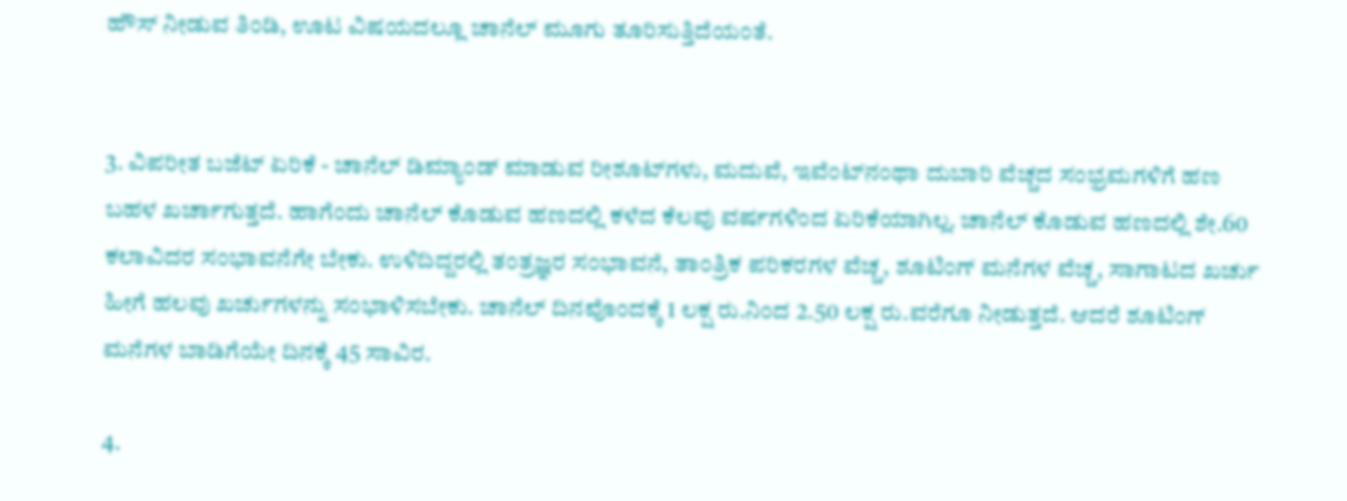ಹೌಸ್‌ ನೀಡುವ ತಿಂಡಿ, ಊಟ ವಿಷಯದಲ್ಲೂ ಚಾನೆಲ್‌ ಮೂಗು ತೂರಿಸುತ್ತಿದೆಯಂತೆ.


3. ವಿಪರೀತ ಬಜೆಟ್‌ ಏರಿಕೆ - ಚಾನೆಲ್‌ ಡಿಮ್ಯಾಂಡ್‌ ಮಾಡುವ ರೀಶೂಟ್‌ಗಳು, ಮದುವೆ, ಇವೆಂಟ್‌ನಂಥಾ ದುಬಾರಿ ವೆಚ್ಚದ ಸಂಭ್ರಮಗಳಿಗೆ ಹಣ ಬಹಳ ಖರ್ಚಾಗುತ್ತದೆ. ಹಾಗೆಂದು ಚಾನೆಲ್‌ ಕೊಡುವ ಹಣದಲ್ಲಿ ಕಳೆದ ಕೆಲವು ವರ್ಷಗಳಿಂದ ಏರಿಕೆಯಾಗಿಲ್ಲ. ಚಾನೆಲ್‌ ಕೊಡುವ ಹಣದಲ್ಲಿ ಶೇ.60 ಕಲಾವಿದರ ಸಂಭಾವನೆಗೇ ಬೇಕು. ಉಳಿದಿದ್ದರಲ್ಲಿ ತಂತ್ರಜ್ಞರ ಸಂಭಾವನೆ, ತಾಂತ್ರಿಕ ಪರಿಕರಗಳ ವೆಚ್ಚ, ಶೂಟಿಂಗ್‌ ಮನೆಗಳ ವೆಚ್ಚ, ಸಾಗಾಟದ ಖರ್ಚು ಹೀಗೆ ಹಲವು ಖರ್ಚುಗಳನ್ನು ಸಂಭಾಳಿಸಬೇಕು. ಚಾನೆಲ್‌ ದಿನವೊಂದಕ್ಕೆ 1 ಲಕ್ಷ ರು.ನಿಂದ 2.50 ಲಕ್ಷ ರು.ವರೆಗೂ ನೀಡುತ್ತದೆ. ಆದರೆ ಶೂಟಿಂಗ್‌ ಮನೆಗಳ ಬಾಡಿಗೆಯೇ ದಿನಕ್ಕೆ 45 ಸಾವಿರ.

4.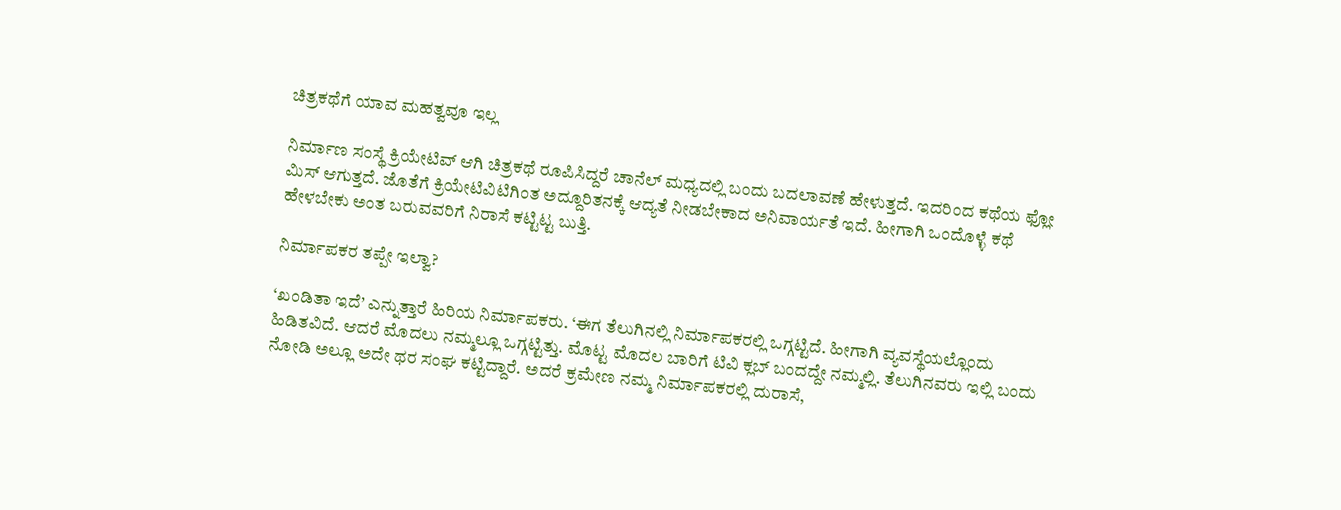ಚಿತ್ರಕಥೆಗೆ ಯಾವ ಮಹತ್ವವೂ ಇಲ್ಲ

ನಿರ್ಮಾಣ ಸಂಸ್ಥೆ ಕ್ರಿಯೇಟಿವ್‌ ಆಗಿ ಚಿತ್ರಕಥೆ ರೂಪಿಸಿದ್ದರೆ ಚಾನೆಲ್‌ ಮಧ್ಯದಲ್ಲಿ ಬಂದು ಬದಲಾವಣೆ ಹೇಳುತ್ತದೆ. ಇದರಿಂದ ಕಥೆಯ ಫ್ಲೋ ಮಿಸ್‌ ಆಗುತ್ತದೆ. ಜೊತೆಗೆ ಕ್ರಿಯೇಟಿವಿಟಿಗಿಂತ ಅದ್ದೂರಿತನಕ್ಕೆ ಆದ್ಯತೆ ನೀಡಬೇಕಾದ ಅನಿವಾರ್ಯತೆ ಇದೆ. ಹೀಗಾಗಿ ಒಂದೊಳ್ಳೆ ಕಥೆ ಹೇಳಬೇಕು ಅಂತ ಬರುವವರಿಗೆ ನಿರಾಸೆ ಕಟ್ಟಿಟ್ಟ ಬುತ್ತಿ.

ನಿರ್ಮಾಪಕರ ತಪ್ಪೇ ಇಲ್ವಾ?

‘ಖಂಡಿತಾ ಇದೆ’ ಎನ್ನುತ್ತಾರೆ ಹಿರಿಯ ನಿರ್ಮಾಪಕರು. ‘ಈಗ ತೆಲುಗಿನಲ್ಲಿ ನಿರ್ಮಾಪಕರಲ್ಲಿ ಒಗ್ಗಟ್ಟಿದೆ. ಹೀಗಾಗಿ ವ್ಯವಸ್ಥೆಯಲ್ಲೊಂದು ಹಿಡಿತವಿದೆ. ಆದರೆ ಮೊದಲು ನಮ್ಮಲ್ಲೂ ಒಗ್ಗಟ್ಟಿತ್ತು. ಮೊಟ್ಟ ಮೊದಲ ಬಾರಿಗೆ ಟಿವಿ ಕ್ಲಬ್‌ ಬಂದದ್ದೇ ನಮ್ಮಲ್ಲಿ. ತೆಲುಗಿನವರು ಇಲ್ಲಿ ಬಂದು ನೋಡಿ ಅಲ್ಲೂ ಅದೇ ಥರ ಸಂಘ ಕಟ್ಟಿದ್ದಾರೆ. ಅದರೆ ಕ್ರಮೇಣ ನಮ್ಮ ನಿರ್ಮಾಪಕರಲ್ಲಿ ದುರಾಸೆ,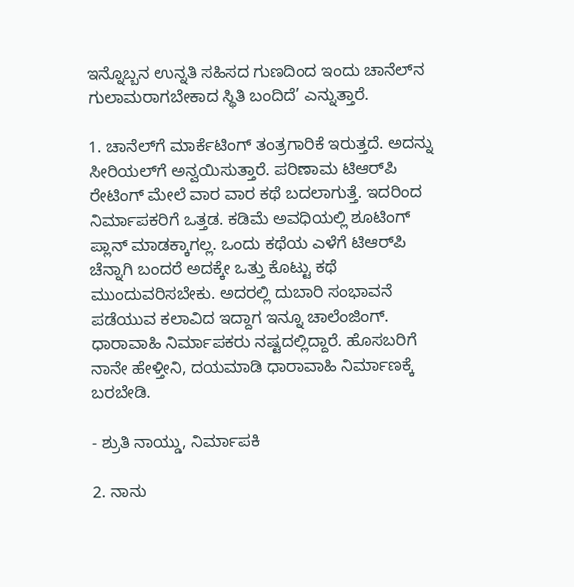ಇನ್ನೊಬ್ಬನ ಉನ್ನತಿ ಸಹಿಸದ ಗುಣದಿಂದ ಇಂದು ಚಾನೆಲ್‌ನ ಗುಲಾಮರಾಗಬೇಕಾದ ಸ್ಥಿತಿ ಬಂದಿದೆ’ ಎನ್ನುತ್ತಾರೆ.

1. ಚಾನೆಲ್‌ಗೆ ಮಾರ್ಕೆಟಿಂಗ್‌ ತಂತ್ರಗಾರಿಕೆ ಇರುತ್ತದೆ. ಅದನ್ನು ಸೀರಿಯಲ್‌ಗೆ ಅನ್ವಯಿಸುತ್ತಾರೆ. ಪರಿಣಾಮ ಟಿಆರ್‌ಪಿ ರೇಟಿಂಗ್‌ ಮೇಲೆ ವಾರ ವಾರ ಕಥೆ ಬದಲಾಗುತ್ತೆ. ಇದರಿಂದ ನಿರ್ಮಾಪಕರಿಗೆ ಒತ್ತಡ. ಕಡಿಮೆ ಅವಧಿಯಲ್ಲಿ ಶೂಟಿಂಗ್‌ ಪ್ಲಾನ್‌ ಮಾಡಕ್ಕಾಗಲ್ಲ. ಒಂದು ಕಥೆಯ ಎಳೆಗೆ ಟಿಆರ್‌ಪಿ ಚೆನ್ನಾಗಿ ಬಂದರೆ ಅದಕ್ಕೇ ಒತ್ತು ಕೊಟ್ಟು ಕಥೆ ಮುಂದುವರಿಸಬೇಕು. ಅದರಲ್ಲಿ ದುಬಾರಿ ಸಂಭಾವನೆ ಪಡೆಯುವ ಕಲಾವಿದ ಇದ್ದಾಗ ಇನ್ನೂ ಚಾಲೆಂಜಿಂಗ್‌. ಧಾರಾವಾಹಿ ನಿರ್ಮಾಪಕರು ನಷ್ಟದಲ್ಲಿದ್ದಾರೆ. ಹೊಸಬರಿಗೆ ನಾನೇ ಹೇಳ್ತೀನಿ, ದಯಮಾಡಿ ಧಾರಾವಾಹಿ ನಿರ್ಮಾಣಕ್ಕೆ ಬರಬೇಡಿ.

- ಶ್ರುತಿ ನಾಯ್ಡು, ನಿರ್ಮಾಪಕಿ

2. ನಾನು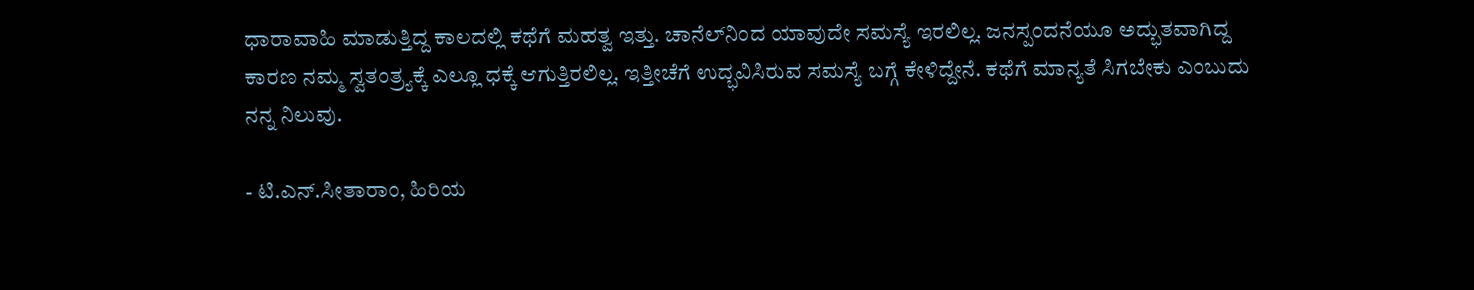ಧಾರಾವಾಹಿ ಮಾಡುತ್ತಿದ್ದ ಕಾಲದಲ್ಲಿ ಕಥೆಗೆ ಮಹತ್ವ ಇತ್ತು. ಚಾನೆಲ್‌ನಿಂದ ಯಾವುದೇ ಸಮಸ್ಯೆ ಇರಲಿಲ್ಲ. ಜನಸ್ಪಂದನೆಯೂ ಅದ್ಭುತವಾಗಿದ್ದ ಕಾರಣ ನಮ್ಮ ಸ್ವತಂತ್ರ್ಯಕ್ಕೆ ಎಲ್ಲೂ ಧಕ್ಕೆ ಆಗುತ್ತಿರಲಿಲ್ಲ. ಇತ್ತೀಚೆಗೆ ಉದ್ಭವಿಸಿರುವ ಸಮಸ್ಯೆ ಬಗ್ಗೆ ಕೇಳಿದ್ದೇನೆ. ಕಥೆಗೆ ಮಾನ್ಯತೆ ಸಿಗಬೇಕು ಎಂಬುದು ನನ್ನ ನಿಲುವು.

- ಟಿ.ಎನ್‌.ಸೀತಾರಾಂ, ಹಿರಿಯ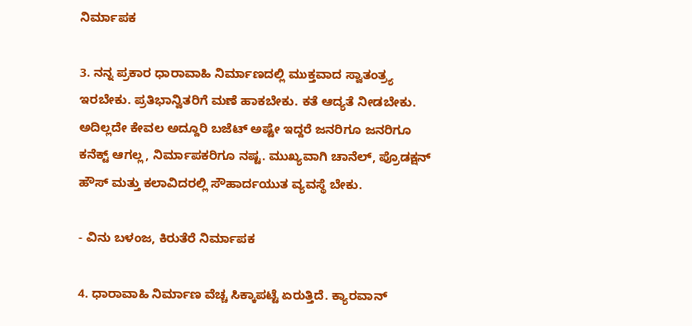ನಿರ್ಮಾಪಕ

3. ನನ್ನ ಪ್ರಕಾರ ಧಾರಾವಾಹಿ ನಿರ್ಮಾಣದಲ್ಲಿ ಮುಕ್ತವಾದ ಸ್ವಾತಂತ್ರ್ಯ ಇರಬೇಕು. ಪ್ರತಿಭಾನ್ವಿತರಿಗೆ ಮಣೆ ಹಾಕಬೇಕು. ಕತೆ ಆದ್ಯತೆ ನೀಡಬೇಕು. ಅದಿಲ್ಲದೇ ಕೇವಲ ಅದ್ದೂರಿ ಬಜೆಟ್‌ ಅಷ್ಟೇ ಇದ್ದರೆ ಜನರಿಗೂ ಜನರಿಗೂ ಕನೆಕ್ಟ್‌ ಆಗಲ್ಲ, ನಿರ್ಮಾಪಕರಿಗೂ ನಷ್ಟ. ಮುಖ್ಯವಾಗಿ ಚಾನೆಲ್‌, ಪ್ರೊಡಕ್ಷನ್‌ ಹೌಸ್‌ ಮತ್ತು ಕಲಾವಿದರಲ್ಲಿ ಸೌಹಾರ್ದಯುತ ವ್ಯವಸ್ಥೆ ಬೇಕು.

- ವಿನು ಬಳಂಜ, ಕಿರುತೆರೆ ನಿರ್ಮಾಪಕ

4. ಧಾರಾವಾಹಿ ನಿರ್ಮಾಣ ವೆಚ್ಚ ಸಿಕ್ಕಾಪಟ್ಟೆ ಏರುತ್ತಿದೆ. ಕ್ಯಾರವಾನ್‌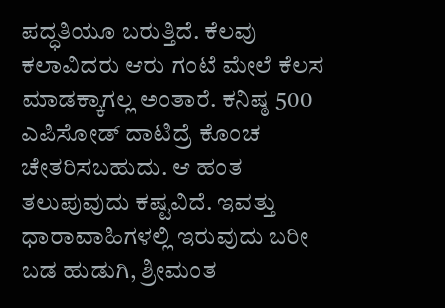ಪದ್ಧತಿಯೂ ಬರುತ್ತಿದೆ. ಕೆಲವು ಕಲಾವಿದರು ಆರು ಗಂಟೆ ಮೇಲೆ ಕೆಲಸ ಮಾಡಕ್ಕಾಗಲ್ಲ ಅಂತಾರೆ. ಕನಿಷ್ಠ 500 ಎಪಿಸೋಡ್‌ ದಾಟಿದ್ರೆ ಕೊಂಚ ಚೇತರಿಸಬಹುದು. ಆ ಹಂತ ತಲುಪುವುದು ಕಷ್ಟವಿದೆ. ಇವತ್ತು ಧಾರಾವಾಹಿಗಳಲ್ಲಿ ಇರುವುದು ಬರೀ ಬಡ ಹುಡುಗಿ, ಶ್ರೀಮಂತ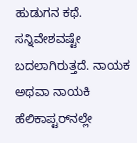ಹುಡುಗನ ಕಥೆ. ಸನ್ನಿವೇಶವಷ್ಟೇ ಬದಲಾಗಿರುತ್ತದೆ. ನಾಯಕ ಅಥವಾ ನಾಯಕಿ ಹೆಲಿಕಾಪ್ಟರ್‌ನಲ್ಲೇ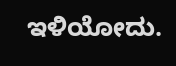ಇಳಿಯೋದು.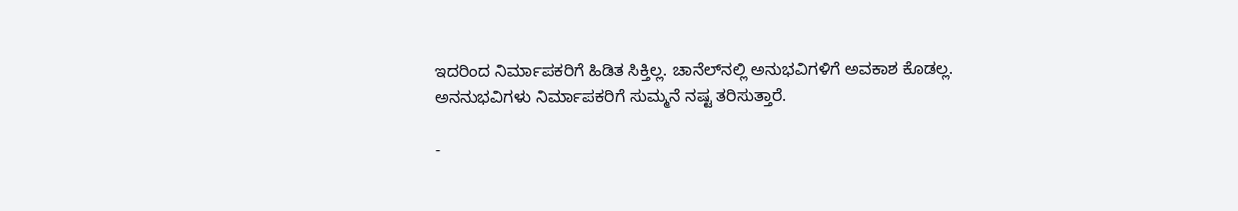ಇದರಿಂದ ನಿರ್ಮಾಪಕರಿಗೆ ಹಿಡಿತ ಸಿಕ್ತಿಲ್ಲ. ಚಾನೆಲ್‌ನಲ್ಲಿ ಅನುಭವಿಗಳಿಗೆ ಅವಕಾಶ ಕೊಡಲ್ಲ. ಅನನುಭವಿಗಳು ನಿರ್ಮಾಪಕರಿಗೆ ಸುಮ್ಮನೆ ನಷ್ಟ ತರಿಸುತ್ತಾರೆ.

-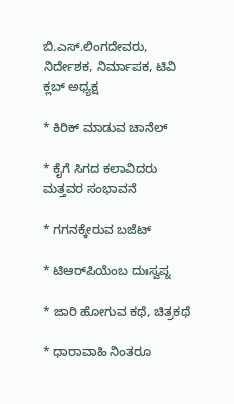ಬಿ.ಎಸ್‌.ಲಿಂಗದೇವರು, ನಿರ್ದೇಶಕ, ನಿರ್ಮಾಪಕ, ಟಿವಿ ಕ್ಲಬ್‌ ಅಧ್ಯಕ್ಷ

* ಕಿರಿಕ್‌ ಮಾಡುವ ಚಾನೆಲ್‌

* ಕೈಗೆ ಸಿಗದ ಕಲಾವಿದರು ಮತ್ತವರ ಸಂಭಾವನೆ

* ಗಗನಕ್ಕೇರುವ ಬಜೆಟ್‌

* ಟಿಆರ್‌ಪಿಯೆಂಬ ದುಃಸ್ವಪ್ನ

* ಜಾರಿ ಹೋಗುವ ಕಥೆ, ಚಿತ್ರಕಥೆ

* ಧಾರಾವಾಹಿ ನಿಂತರೂ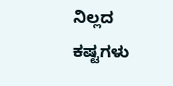ನಿಲ್ಲದ ಕಷ್ಟಗಳು